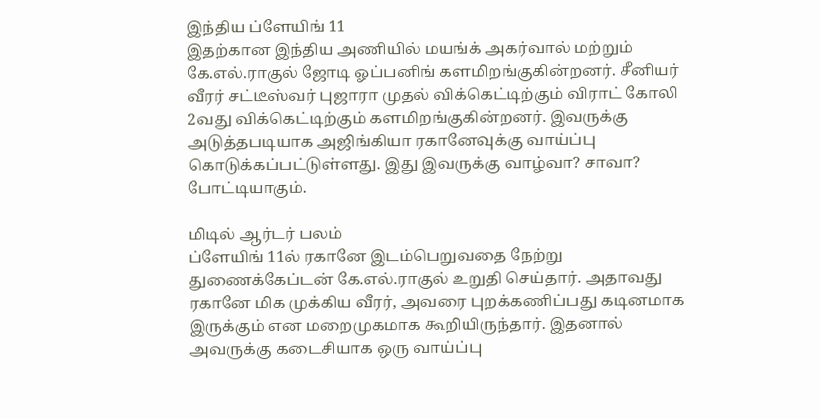இந்திய ப்ளேயிங் 11
இதற்கான இந்திய அணியில் மயங்க் அகர்வால் மற்றும் கே.எல்.ராகுல் ஜோடி ஓப்பனிங் களமிறங்குகின்றனர். சீனியர் வீரர் சட்டீஸ்வர் புஜாரா முதல் விக்கெட்டிற்கும் விராட் கோலி 2வது விக்கெட்டிற்கும் களமிறங்குகின்றனர். இவருக்கு அடுத்தபடியாக அஜிங்கியா ரகானேவுக்கு வாய்ப்பு கொடுக்கப்பட்டுள்ளது. இது இவருக்கு வாழ்வா? சாவா? போட்டியாகும்.

மிடில் ஆர்டர் பலம்
ப்ளேயிங் 11ல் ரகானே இடம்பெறுவதை நேற்று துணைக்கேப்டன் கே.எல்.ராகுல் உறுதி செய்தார். அதாவது ரகானே மிக முக்கிய வீரர், அவரை புறக்கணிப்பது கடினமாக இருக்கும் என மறைமுகமாக கூறியிருந்தார். இதனால் அவருக்கு கடைசியாக ஒரு வாய்ப்பு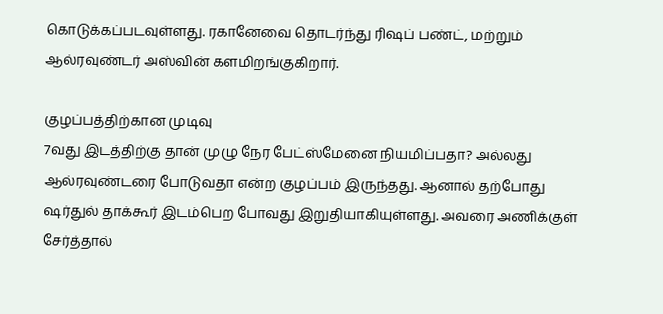கொடுக்கப்படவுள்ளது. ரகானேவை தொடர்ந்து ரிஷப் பண்ட், மற்றும் ஆல்ரவுண்டர் அஸ்வின் களமிறங்குகிறார்.

குழப்பத்திற்கான முடிவு
7வது இடத்திற்கு தான் முழு நேர பேட்ஸ்மேனை நியமிப்பதா? அல்லது ஆல்ரவுண்டரை போடுவதா என்ற குழப்பம் இருந்தது. ஆனால் தற்போது ஷர்துல் தாக்கூர் இடம்பெற போவது இறுதியாகியுள்ளது. அவரை அணிக்குள் சேர்த்தால்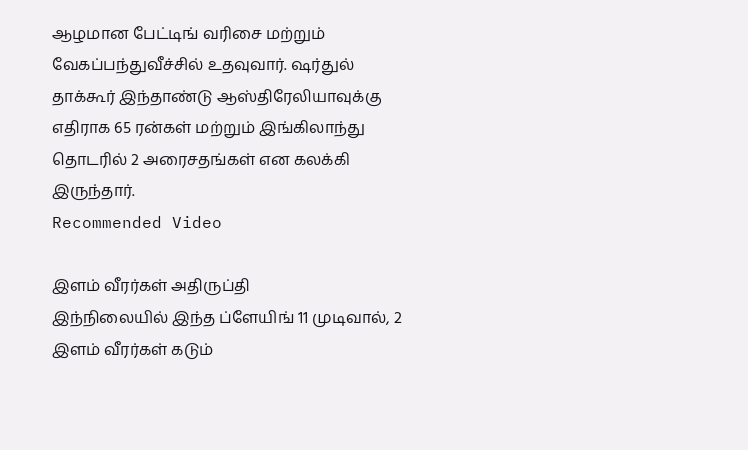ஆழமான பேட்டிங் வரிசை மற்றும் வேகப்பந்துவீச்சில் உதவுவார். ஷர்துல் தாக்கூர் இந்தாண்டு ஆஸ்திரேலியாவுக்கு எதிராக 65 ரன்கள் மற்றும் இங்கிலாந்து தொடரில் 2 அரைசதங்கள் என கலக்கி இருந்தார்.
Recommended Video

இளம் வீரர்கள் அதிருப்தி
இந்நிலையில் இந்த ப்ளேயிங் 11 முடிவால், 2 இளம் வீரர்கள் கடும்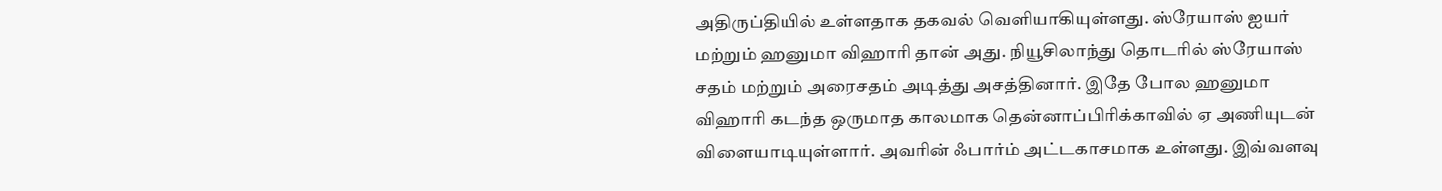அதிருப்தியில் உள்ளதாக தகவல் வெளியாகியுள்ளது. ஸ்ரேயாஸ் ஐயர் மற்றும் ஹனுமா விஹாரி தான் அது. நியூசிலாந்து தொடரில் ஸ்ரேயாஸ் சதம் மற்றும் அரைசதம் அடித்து அசத்தினார். இதே போல ஹனுமா விஹாரி கடந்த ஒருமாத காலமாக தென்னாப்பிரிக்காவில் ஏ அணியுடன் விளையாடியுள்ளார். அவரின் ஃபார்ம் அட்டகாசமாக உள்ளது. இவ்வளவு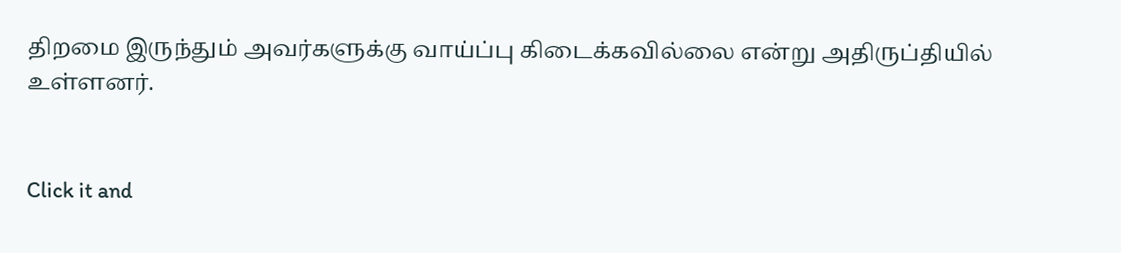திறமை இருந்தும் அவர்களுக்கு வாய்ப்பு கிடைக்கவில்லை என்று அதிருப்தியில் உள்ளனர்.


Click it and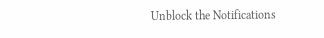Unblock the Notifications